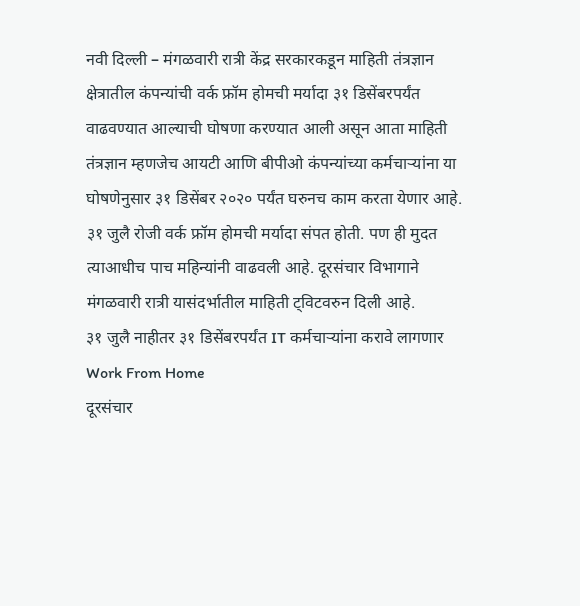नवी दिल्ली – मंगळवारी रात्री केंद्र सरकारकडून माहिती तंत्रज्ञान क्षेत्रातील कंपन्यांची वर्क फ्रॉम होमची मर्यादा ३१ डिसेंबरपर्यंत वाढवण्यात आल्याची घोषणा करण्यात आली असून आता माहिती तंत्रज्ञान म्हणजेच आयटी आणि बीपीओ कंपन्यांच्या कर्मचाऱ्यांना या घोषणेनुसार ३१ डिसेंबर २०२० पर्यंत घरुनच काम करता येणार आहे. ३१ जुलै रोजी वर्क फ्रॉम होमची मर्यादा संपत होती. पण ही मुदत त्याआधीच पाच महिन्यांनी वाढवली आहे. दूरसंचार विभागाने मंगळवारी रात्री यासंदर्भातील माहिती ट्विटवरुन दिली आहे.
३१ जुलै नाहीतर ३१ डिसेंबरपर्यंत IT कर्मचाऱ्यांना करावे लागणार Work From Home
दूरसंचार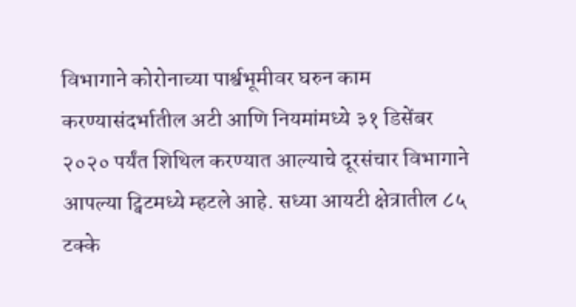विभागाने कोरोनाच्या पार्श्वभूमीवर घरुन काम करण्यासंदर्भातील अटी आणि नियमांमध्ये ३१ डिसेंबर २०२० पर्यंत शिथिल करण्यात आल्याचे दूरसंचार विभागाने आपल्या ट्विटमध्ये म्हटले आहे. सध्या आयटी क्षेत्रातील ८५ टक्के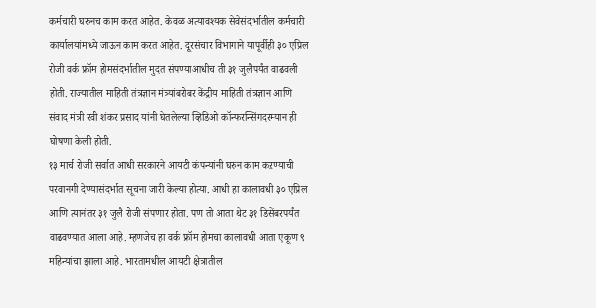कर्मचारी घरुनच काम करत आहेत. केवळ अत्यावश्यक सेवेसंदर्भातील कर्मचारी कार्यालयांमध्ये जाऊन काम करत आहेत. दूरसंचार विभागाने यापूर्वीही ३० एप्रिल रोजी वर्क फ्रॉम होमसंदर्भातील मुदत संपण्याआधीच ती ३१ जुलैपर्यंत वाढवली होती. राज्यातील माहिती तंत्रज्ञान मंत्र्यांबरोबर केंद्रीय माहिती तंत्रज्ञान आणि संवाद मंत्री रवी शंकर प्रसाद यांनी घेतलेल्या व्हिडिओ कॉन्फरन्सिंगदरम्यान ही घोषणा केली होती.
१३ मार्च रोजी सर्वात आधी सरकारने आयटी कंपन्यांनी घरुन काम कऱण्याची परवानगी देण्यासंदर्भात सूचना जारी केल्या होत्या. आधी हा कालावधी ३० एप्रिल आणि त्यानंतर ३१ जुलै रोजी संपणार होता. पण तो आता थेट ३१ डिसेंबरपर्यंत वाढवण्यात आला आहे. म्हणजेच हा वर्क फ्रॉम होमचा कालावधी आता एकूण ९ महिन्यांचा झाला आहे. भारतामधील आयटी क्षेत्रातील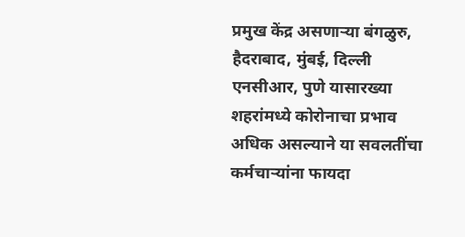प्रमुख केंद्र असणाऱ्या बंगळुरु, हैदराबाद, मुंबई, दिल्ली एनसीआर, पुणे यासारख्या शहरांमध्ये कोरोनाचा प्रभाव अधिक असल्याने या सवलतींचा कर्मचाऱ्यांना फायदा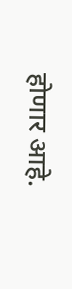होणार आहे.